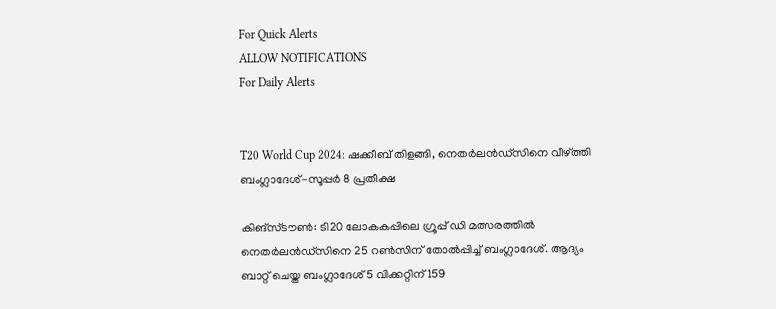For Quick Alerts
ALLOW NOTIFICATIONS
For Daily Alerts


T20 World Cup 2024: ഷക്കീബ് തിളങ്ങി, നെതര്‍ലന്‍ഡ്‌സിനെ വീഴ്ത്തി ബംഗ്ലാദേശ്-സൂപ്പര്‍ 8 പ്രതീക്ഷ

കിങ്‌സ്ടൗണ്‍: ടി20 ലോകകപ്പിലെ ഗ്രൂപ്പ് ഡി മത്സരത്തില്‍ നെതര്‍ലന്‍ഡ്‌സിനെ 25 റണ്‍സിന് തോല്‍പ്പിച്ച് ബംഗ്ലാദേശ്. ആദ്യം ബാറ്റ് ചെയ്ത ബംഗ്ലാദേശ് 5 വിക്കറ്റിന് 159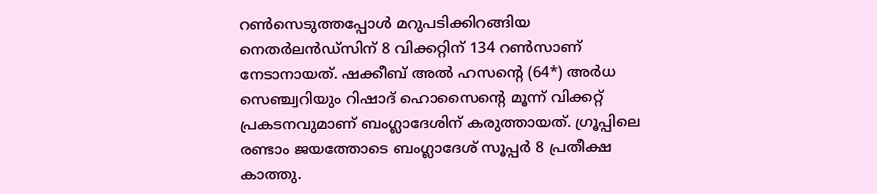റണ്‍സെടുത്തപ്പോള്‍ മറുപടിക്കിറങ്ങിയ നെതര്‍ലന്‍ഡ്‌സിന് 8 വിക്കറ്റിന് 134 റണ്‍സാണ് നേടാനായത്. ഷക്കീബ് അല്‍ ഹസന്റെ (64*) അര്‍ധ സെഞ്ച്വറിയും റിഷാദ് ഹൊസൈന്റെ മൂന്ന് വിക്കറ്റ് പ്രകടനവുമാണ് ബംഗ്ലാദേശിന് കരുത്തായത്. ഗ്രൂപ്പിലെ രണ്ടാം ജയത്തോടെ ബംഗ്ലാദേശ് സൂപ്പര്‍ 8 പ്രതീക്ഷ കാത്തു.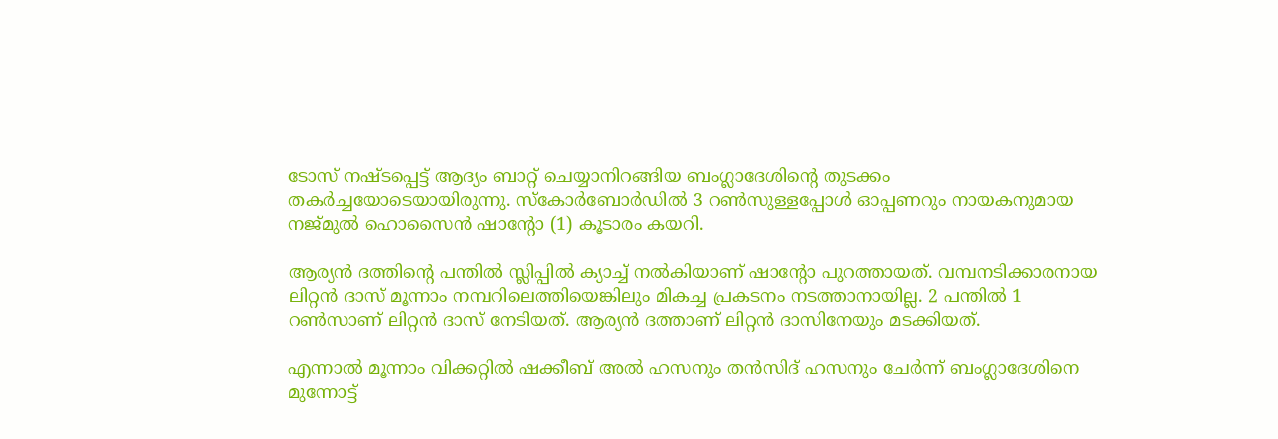ടോസ് നഷ്ടപ്പെട്ട് ആദ്യം ബാറ്റ് ചെയ്യാനിറങ്ങിയ ബംഗ്ലാദേശിന്റെ തുടക്കം തകര്‍ച്ചയോടെയായിരുന്നു. സ്‌കോര്‍ബോര്‍ഡില്‍ 3 റണ്‍സുള്ളപ്പോള്‍ ഓപ്പണറും നായകനുമായ നജ്മുല്‍ ഹൊസൈന്‍ ഷാന്റോ (1) കൂടാരം കയറി.

ആര്യന്‍ ദത്തിന്റെ പന്തില്‍ സ്ലിപ്പില്‍ ക്യാച്ച് നല്‍കിയാണ് ഷാന്റോ പുറത്തായത്. വമ്പനടിക്കാരനായ ലിറ്റന്‍ ദാസ് മൂന്നാം നമ്പറിലെത്തിയെങ്കിലും മികച്ച പ്രകടനം നടത്താനായില്ല. 2 പന്തില്‍ 1 റണ്‍സാണ് ലിറ്റന്‍ ദാസ് നേടിയത്. ആര്യന്‍ ദത്താണ് ലിറ്റന്‍ ദാസിനേയും മടക്കിയത്.

എന്നാല്‍ മൂന്നാം വിക്കറ്റില്‍ ഷക്കീബ് അല്‍ ഹസനും തന്‍സിദ് ഹസനും ചേര്‍ന്ന് ബംഗ്ലാദേശിനെ മുന്നോട്ട്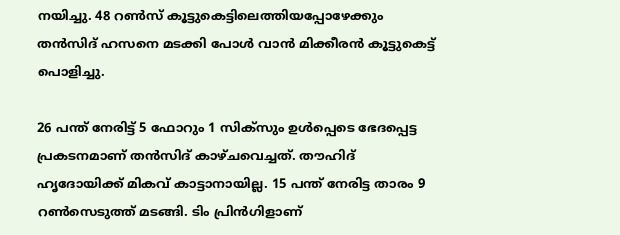നയിച്ചു. 48 റണ്‍സ് കൂട്ടുകെട്ടിലെത്തിയപ്പോഴേക്കും തന്‍സിദ് ഹസനെ മടക്കി പോള്‍ വാന്‍ മിക്കീരന്‍ കൂട്ടുകെട്ട് പൊളിച്ചു.

26 പന്ത് നേരിട്ട് 5 ഫോറും 1 സിക്‌സും ഉള്‍പ്പെടെ ഭേദപ്പെട്ട പ്രകടനമാണ് തന്‍സിദ് കാഴ്ചവെച്ചത്. തൗഹിദ് ഹൃദോയിക്ക് മികവ് കാട്ടാനായില്ല. 15 പന്ത് നേരിട്ട താരം 9 റണ്‍സെടുത്ത് മടങ്ങി. ടിം പ്രിന്‍ഗിളാണ്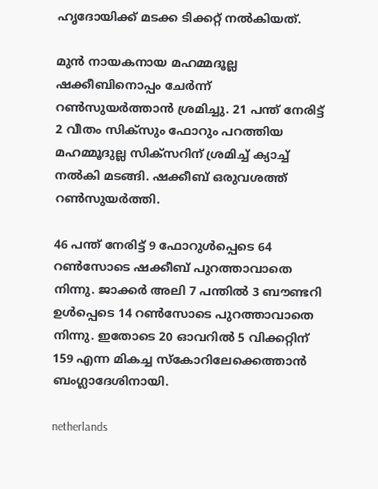ഹൃദോയിക്ക് മടക്ക ടിക്കറ്റ് നല്‍കിയത്.

മുന്‍ നായകനായ മഹമ്മദൂല്ല ഷക്കീബിനൊപ്പം ചേര്‍ന്ന് റണ്‍സുയര്‍ത്താന്‍ ശ്രമിച്ചു. 21 പന്ത് നേരിട്ട് 2 വീതം സിക്‌സും ഫോറും പറത്തിയ മഹമ്മൂദുല്ല സിക്‌സറിന് ശ്രമിച്ച് ക്യാച്ച് നല്‍കി മടങ്ങി. ഷക്കീബ് ഒരുവശത്ത് റണ്‍സുയര്‍ത്തി.

46 പന്ത് നേരിട്ട് 9 ഫോറുള്‍പ്പെടെ 64 റണ്‍സോടെ ഷക്കീബ് പുറത്താവാതെ നിന്നു. ജാക്കര്‍ അലി 7 പന്തില്‍ 3 ബൗണ്ടറി ഉള്‍പ്പെടെ 14 റണ്‍സോടെ പുറത്താവാതെ നിന്നു. ഇതോടെ 20 ഓവറില്‍ 5 വിക്കറ്റിന് 159 എന്ന മികച്ച സ്‌കോറിലേക്കെത്താന്‍ ബംഗ്ലാദേശിനായി.

netherlands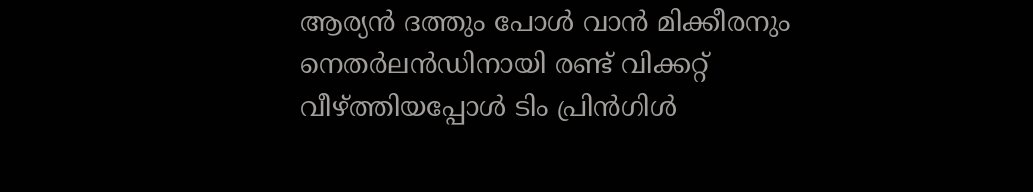ആര്യന്‍ ദത്തും പോള്‍ വാന്‍ മിക്കീരനും നെതര്‍ലന്‍ഡിനായി രണ്ട് വിക്കറ്റ് വീഴ്ത്തിയപ്പോള്‍ ടിം പ്രിന്‍ഗിള്‍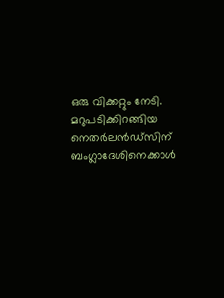ഒരു വിക്കറ്റും നേടി. മറുപടിക്കിറങ്ങിയ നെതര്‍ലന്‍ഡ്‌സിന് ബംഗ്ലാദേശിനെക്കാള്‍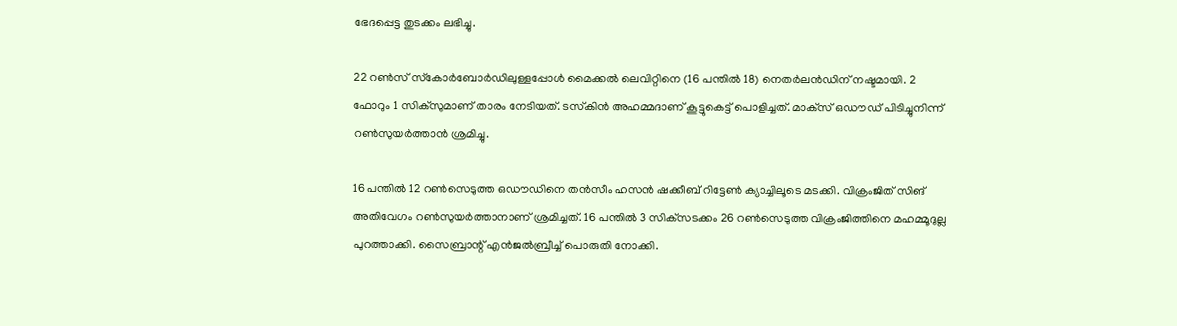ഭേദപ്പെട്ട തുടക്കം ലഭിച്ചു.

22 റണ്‍സ് സ്‌കോര്‍ബോര്‍ഡിലുള്ളപ്പോള്‍ മൈക്കല്‍ ലെവിറ്റിനെ (16 പന്തില്‍ 18) നെതര്‍ലന്‍ഡിന് നഷ്ടമായി. 2 ഫോറും 1 സിക്‌സുമാണ് താരം നേടിയത്. ടസ്‌കിന്‍ അഹമ്മദാണ് കൂട്ടുകെട്ട് പൊളിച്ചത്. മാക്‌സ് ഒഡൗഡ് പിടിച്ചുനിന്ന് റണ്‍സുയര്‍ത്താന്‍ ശ്രമിച്ചു.

16 പന്തില്‍ 12 റണ്‍സെടുത്ത ഒഡൗഡിനെ തന്‍സീം ഹസന്‍ ഷക്കീബ് റിട്ടേണ്‍ ക്യാച്ചിലൂടെ മടക്കി. വിക്രംജിത് സിങ് അതിവേഗം റണ്‍സുയര്‍ത്താനാണ് ശ്രമിച്ചത്. 16 പന്തില്‍ 3 സിക്‌സടക്കം 26 റണ്‍സെടുത്ത വിക്രംജിത്തിനെ മഹമ്മൂദുല്ല പുറത്താക്കി. സൈബ്രാന്റ് എന്‍ജല്‍ബ്രീച്ച് പൊരുതി നോക്കി.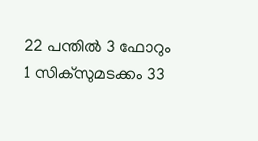22 പന്തില്‍ 3 ഫോറും 1 സിക്‌സുമടക്കം 33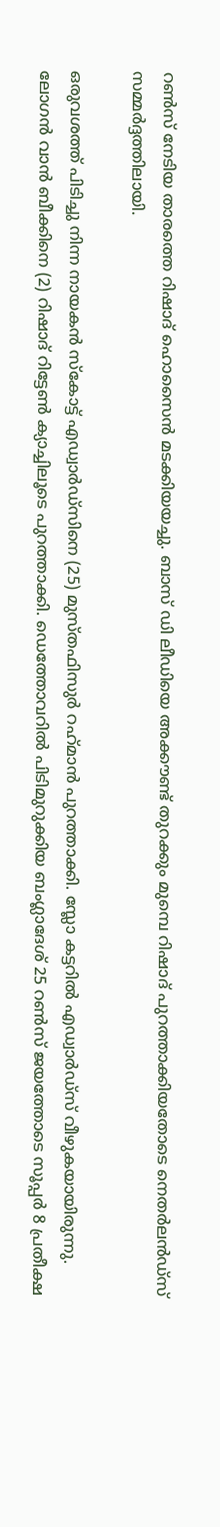റണ്‍സ് നേടിയ താരത്തെ റിഷാദ് ഹൊസൈന്‍ മടക്കിയയച്ചു. ബാസ് ഡി ലീഡിയെ അക്കൗണ്ട് തുറക്കും മുമ്പെ റിഷാദ് പുറത്താക്കിയതോടെ നെതര്‍ലന്‍ഡ്‌സ് സമ്മര്‍ദ്ദത്തിലായി.

ഒരുവശത്ത് പിടിച്ചു നിന്ന നായകന്‍ സ്‌കോട്ട് എഡ്വാര്‍ഡ്‌സിനെ (25) മുസ്തഫിസുര്‍ റഹ്‌മാന്‍ പുറത്താക്കി. സ്ലോ കട്ടറില്‍ എഡ്വാര്‍ഡ്‌സ് വീഴുകയായിരുന്നു. ലോഗന്‍ വാന്‍ ബീക്കിനെ (2) റിഷാദ് റിട്ടേണ്‍ ക്യാച്ചിലൂടെ പുറത്താക്കി. ഡെത്തോവറില്‍ പിടിമുറുക്കിയ ബംഗ്ലാദേശ് 25 റണ്‍സ് ജയത്തോടെ സൂപ്പര്‍ 8 പ്രതീക്ഷ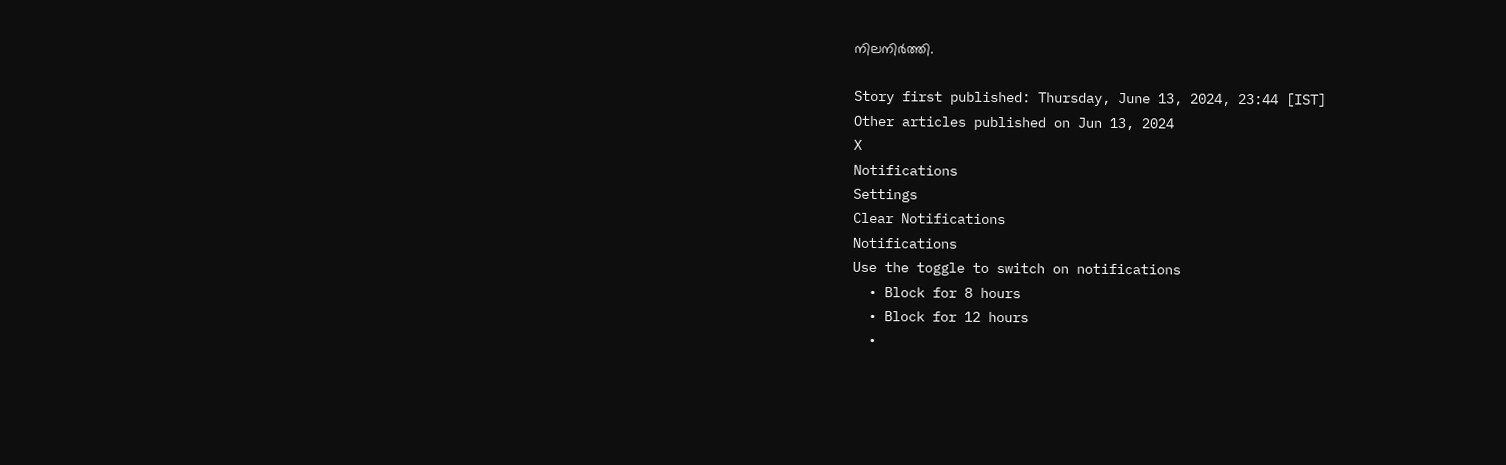നിലനിര്‍ത്തി.

Story first published: Thursday, June 13, 2024, 23:44 [IST]
Other articles published on Jun 13, 2024
X
Notifications
Settings
Clear Notifications
Notifications
Use the toggle to switch on notifications
  • Block for 8 hours
  • Block for 12 hours
  •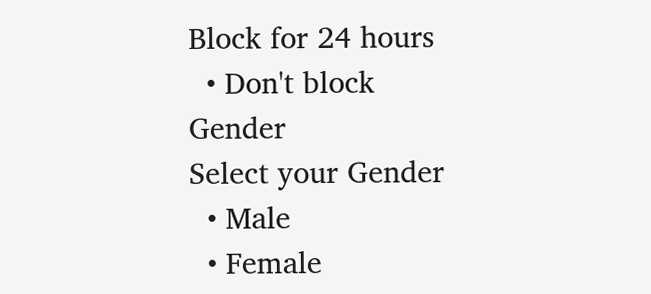Block for 24 hours
  • Don't block
Gender
Select your Gender
  • Male
  • Female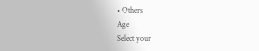• Others
Age
Select your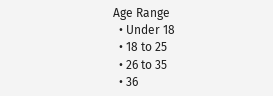Age Range
  • Under 18
  • 18 to 25
  • 26 to 35
  • 36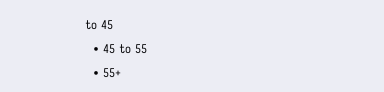to 45
  • 45 to 55
  • 55+